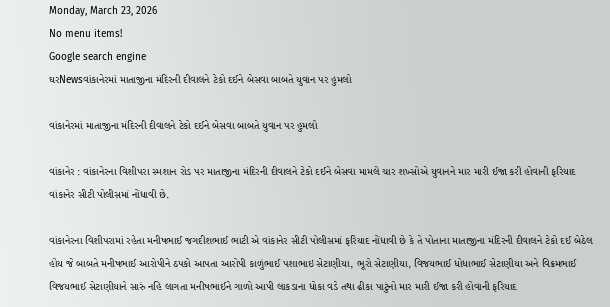Monday, March 23, 2026
No menu items!
Google search engine
ઘરNewsવાંકાનેરમાં માતાજીના મંદિરની દીવાલને ટેકો દઈને બેસવા બાબતે યુવાન પર હુમલો

વાંકાનેરમાં માતાજીના મંદિરની દીવાલને ટેકો દઈને બેસવા બાબતે યુવાન પર હુમલો

વાંકાનેર : વાંકાનેરના વિશીપરા સ્મશાન રોડ પર માતાજીના મંદિરની દીવાલને ટેકો દઈને બેસવા મામલે ચાર શખ્સોએ યુવાનને માર મારી ઈજા કરી હોવાની ફરિયાદ વાંકાનેર સીટી પોલીસમાં નોંધાવી છે.

વાંકાનેરના વિશીપરામાં રહેતા મનીષભાઈ જગદીશભાઈ ભાટી એ વાંકાનેર સીટી પોલીસમાં ફરિયાદ નોંધાવી છે કે તે પોતાના માતાજીના મંદિરની દીવાલને ટેકો દઈ બેઠેલ હોય જે બાબતે મનીષભાઈ આરોપીને ઠપકો આપતા આરોપી કાળુંભાઈ પશાભાઇ સેટાણીયા, ભૂરો સેટાણીયા, વિજયભાઈ ધોધાભાઈ સેટાણીયા અને વિક્રમભાઈ વિજયભાઈ સેટાણીયાને સારું નહિ લાગતા મનીષભાઈને ગાળો આપી લાકડાના ધોકા વડે તથા ઢીકા પાટુંનો માર મારી ઈજા કરી હોવાની ફરિયાદ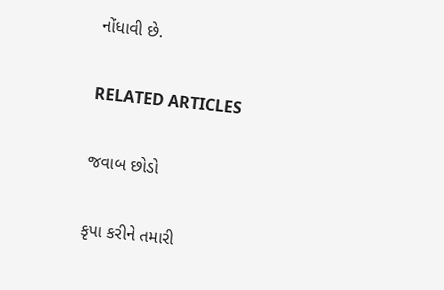નોંધાવી છે.

RELATED ARTICLES

જવાબ છોડો

કૃપા કરીને તમારી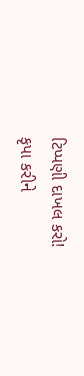ટિપ્પણી દાખલ કરો!
કૃપા કરીને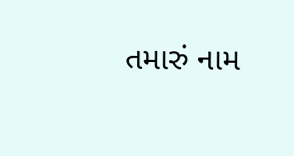તમારું નામ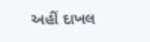અહીં દાખલ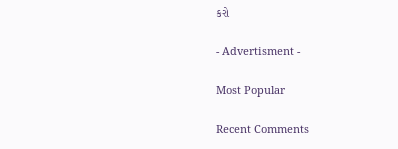કરો

- Advertisment -

Most Popular

Recent Comments